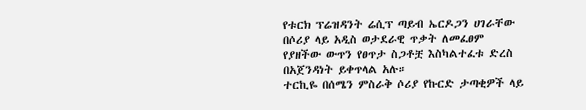የቱርክ ፕሬዝዳንት ሬሲፕ ጣይብ ኤርዶጋን ሀገራቸው በሶሪያ ላይ አዲስ ወታደራዊ ጥቃት ለመፈፀም የያዘችው ውጥን የፀጥታ ስጋቶቿ እስካልተፈቱ ድረስ በአጀንዳነት ይቀጥላል አሉ።
ተርኪዬ በሰሜን ምስራቅ ሶሪያ የኩርድ ታጣቂዎች ላይ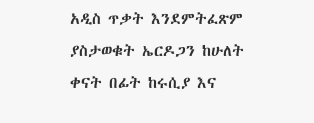አዲስ ጥቃት እንደምትፈጽም ያስታወቁት ኤርዶጋን ከሁለት ቀናት በፊት ከሩሲያ እና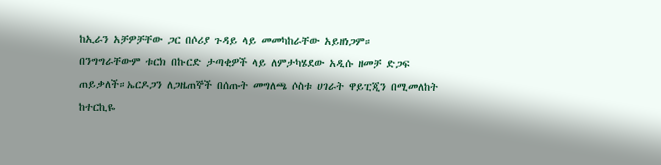ከኢራን አቻዎቻቸው ጋር በሶሪያ ጉዳይ ላይ መመካከራቸው አይዘነጋም።
በንግግራቸውም ቱርክ በኩርድ ታጣቂዎች ላይ ለምታካሄደው አዲሱ ዘመቻ ድጋፍ ጠይቃለች።ኤርዶጋን ለጋዜጠኞች በሰጡት መግለጫ ሶስቱ ሀገራት ዋይፒጂን በሚመለከት ከተርኪዬ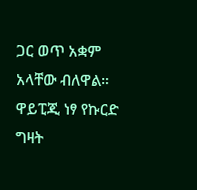ጋር ወጥ አቋም አላቸው ብለዋል።
ዋይፒጂ ነፃ የኩርድ ግዛት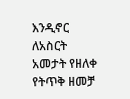እንዲኖር ለአስርት አመታት የዘለቀ የትጥቅ ዘመቻ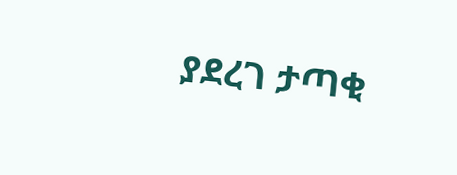ያደረገ ታጣቂ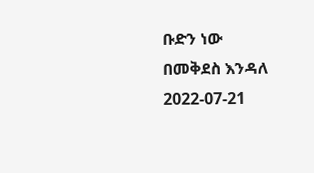ቡድን ነው
በመቅደስ እንዳለ
2022-07-21